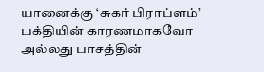யானைக்கு ‘சுகர் பிராப்ளம்’
பக்தியின் காரணமாகவோ அல்லது பாசத்தின்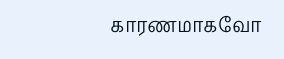காரணமாகவோ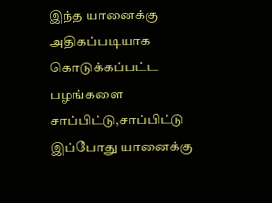இந்த யானைக்கு அதிகப்படியாக கொடுக்கப்பட்ட பழங்களை சாப்பிட்டு,சாப்பிட்டு இப்போது யானைக்கு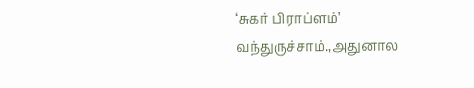‘சுகர் பிராப்ளம்’ வந்துருச்சாம்.,அதுனால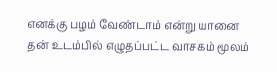எனக்கு பழம் வேண்டாம் என்று யானை தன் உடம்பில் எழுதப்பட்ட வாசகம் மூலம்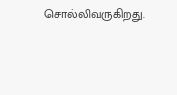சொல்லிவருகிறது.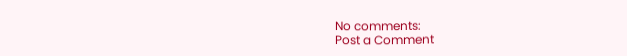No comments:
Post a Comment